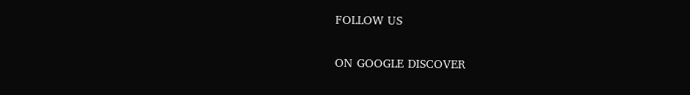FOLLOW US

ON GOOGLE DISCOVER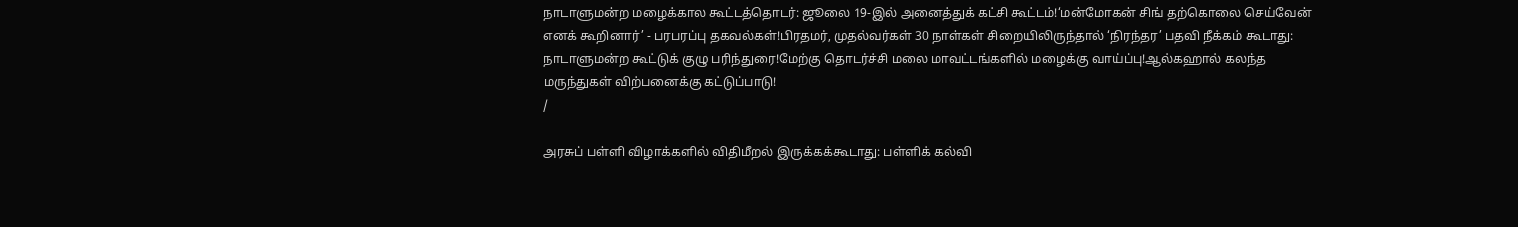நாடாளுமன்ற மழைக்கால கூட்டத்தொடர்: ஜூலை 19-இல் அனைத்துக் கட்சி கூட்டம்!‘மன்மோகன் சிங் தற்கொலை செய்வேன் எனக் கூறினார்’ - பரபரப்பு தகவல்கள்!பிரதமர், முதல்வர்கள் 30 நாள்கள் சிறையிலிருந்தால் ‘நிரந்தர’ பதவி நீக்கம் கூடாது: நாடாளுமன்ற கூட்டுக் குழு பரிந்துரை!மேற்கு தொடர்ச்சி மலை மாவட்டங்களில் மழைக்கு வாய்ப்பு!ஆல்கஹால் கலந்த மருந்துகள் விற்பனைக்கு கட்டுப்பாடு!
/

அரசுப் பள்ளி விழாக்களில் விதிமீறல் இருக்கக்கூடாது: பள்ளிக் கல்வி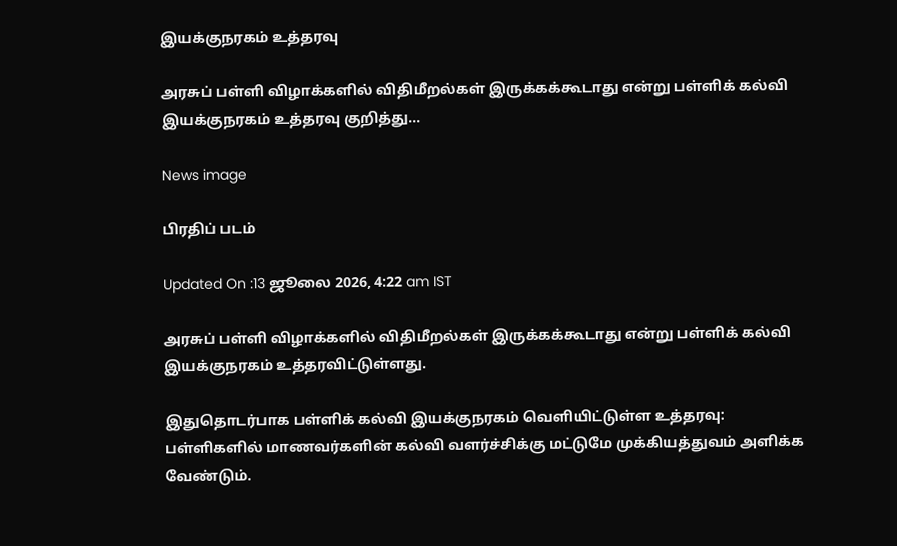இயக்குநரகம் உத்தரவு

அரசுப் பள்ளி விழாக்களில் விதிமீறல்கள் இருக்கக்கூடாது என்று பள்ளிக் கல்வி இயக்குநரகம் உத்தரவு குறித்து...

News image

பிரதிப் படம்

Updated On :13 ஜூலை 2026, 4:22 am IST

அரசுப் பள்ளி விழாக்களில் விதிமீறல்கள் இருக்கக்கூடாது என்று பள்ளிக் கல்வி இயக்குநரகம் உத்தரவிட்டுள்ளது.

இதுதொடர்பாக பள்ளிக் கல்வி இயக்குநரகம் வெளியிட்டுள்ள உத்தரவு: பள்ளிகளில் மாணவர்களின் கல்வி வளர்ச்சிக்கு மட்டுமே முக்கியத்துவம் அளிக்க வேண்டும்.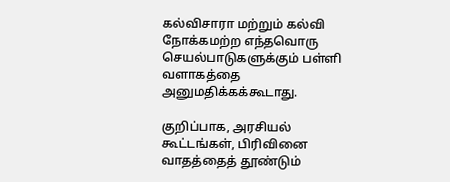கல்விசாரா மற்றும் கல்வி நோக்கமற்ற எந்தவொரு செயல்பாடுகளுக்கும் பள்ளி வளாகத்தை அனுமதிக்கக்கூடாது.

குறிப்பாக, அரசியல் கூட்டங்கள், பிரிவினை வாதத்தைத் தூண்டும்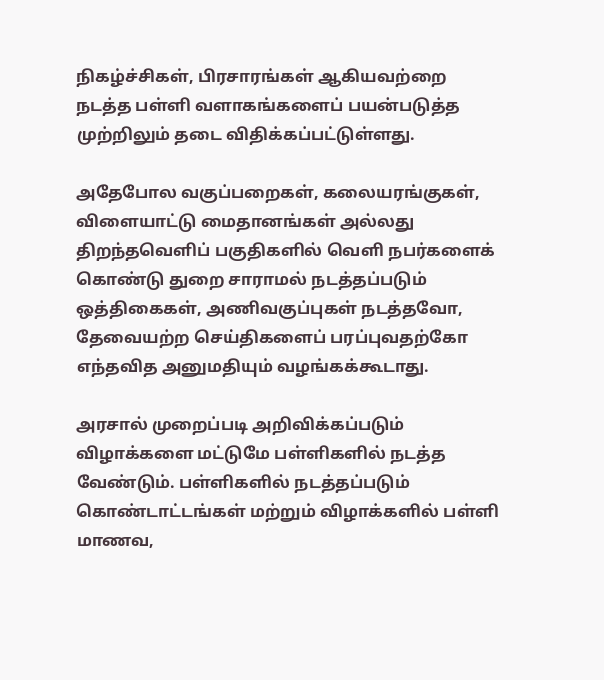நிகழ்ச்சிகள், பிரசாரங்கள் ஆகியவற்றை நடத்த பள்ளி வளாகங்களைப் பயன்படுத்த முற்றிலும் தடை விதிக்கப்பட்டுள்ளது.

அதேபோல வகுப்பறைகள், கலையரங்குகள், விளையாட்டு மைதானங்கள் அல்லது திறந்தவெளிப் பகுதிகளில் வெளி நபர்களைக் கொண்டு துறை சாராமல் நடத்தப்படும் ஒத்திகைகள், அணிவகுப்புகள் நடத்தவோ, தேவையற்ற செய்திகளைப் பரப்புவதற்கோ எந்தவித அனுமதியும் வழங்கக்கூடாது.

அரசால் முறைப்படி அறிவிக்கப்படும் விழாக்களை மட்டுமே பள்ளிகளில் நடத்த வேண்டும். பள்ளிகளில் நடத்தப்படும் கொண்டாட்டங்கள் மற்றும் விழாக்களில் பள்ளி மாணவ,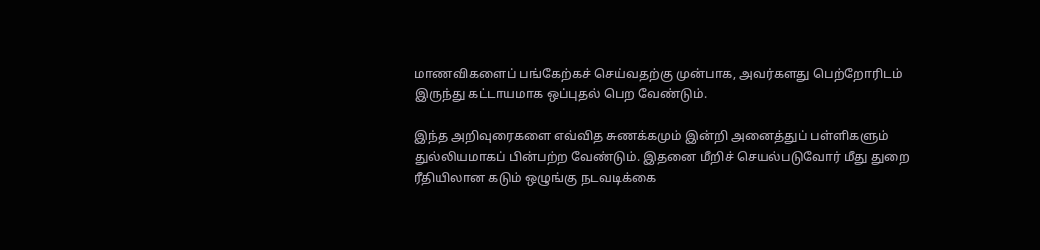மாணவிகளைப் பங்கேற்கச் செய்வதற்கு முன்பாக, அவர்களது பெற்றோரிடம் இருந்து கட்டாயமாக ஒப்புதல் பெற வேண்டும்.

இந்த அறிவுரைகளை எவ்வித சுணக்கமும் இன்றி அனைத்துப் பள்ளிகளும் துல்லியமாகப் பின்பற்ற வேண்டும். இதனை மீறிச் செயல்படுவோர் மீது துறை ரீதியிலான கடும் ஒழுங்கு நடவடிக்கை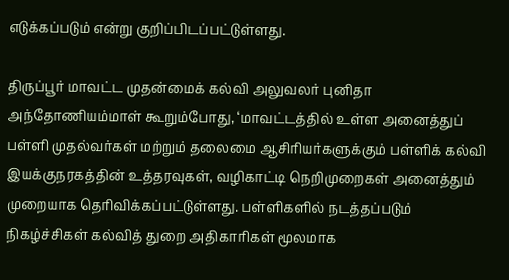எடுக்கப்படும் என்று குறிப்பிடப்பட்டுள்ளது.

திருப்பூர் மாவட்ட முதன்மைக் கல்வி அலுவலர் புனிதா அந்தோணியம்மாள் கூறும்போது, ‘மாவட்டத்தில் உள்ள அனைத்துப் பள்ளி முதல்வர்கள் மற்றும் தலைமை ஆசிரியர்களுக்கும் பள்ளிக் கல்வி இயக்குநரகத்தின் உத்தரவுகள், வழிகாட்டி நெறிமுறைகள் அனைத்தும் முறையாக தெரிவிக்கப்பட்டுள்ளது. பள்ளிகளில் நடத்தப்படும் நிகழ்ச்சிகள் கல்வித் துறை அதிகாரிகள் மூலமாக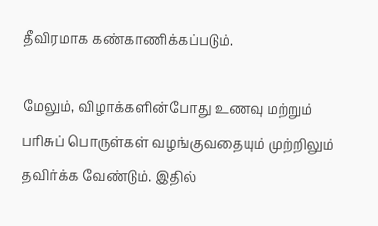தீவிரமாக கண்காணிக்கப்படும்.

மேலும், விழாக்களின்போது உணவு மற்றும் பரிசுப் பொருள்கள் வழங்குவதையும் முற்றிலும் தவிர்க்க வேண்டும். இதில்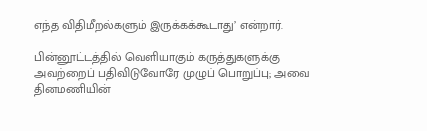எந்த விதிமீறல்களும் இருக்கக்கூடாது’ என்றார்.

பின்னூட்டத்தில் வெளியாகும் கருத்துகளுக்கு அவற்றைப் பதிவிடுவோரே முழுப் பொறுப்பு; அவை தினமணியின்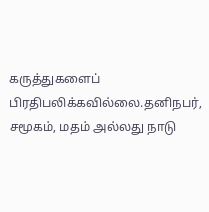கருத்துகளைப் பிரதிபலிக்கவில்லை.தனிநபர், சமூகம், மதம் அல்லது நாடு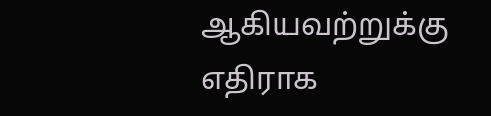ஆகியவற்றுக்கு எதிராக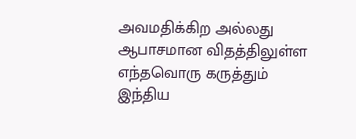அவமதிக்கிற அல்லது ஆபாசமான விதத்திலுள்ள எந்தவொரு கருத்தும் இந்திய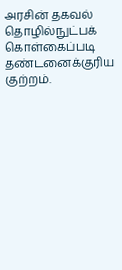அரசின் தகவல் தொழில்நுட்பக் கொள்கைப்படி தண்டனைக்குரிய குற்றம்.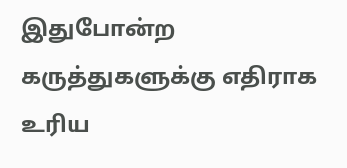இதுபோன்ற கருத்துகளுக்கு எதிராக உரிய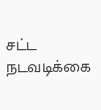சட்ட நடவடிக்கை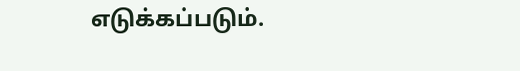எடுக்கப்படும்.